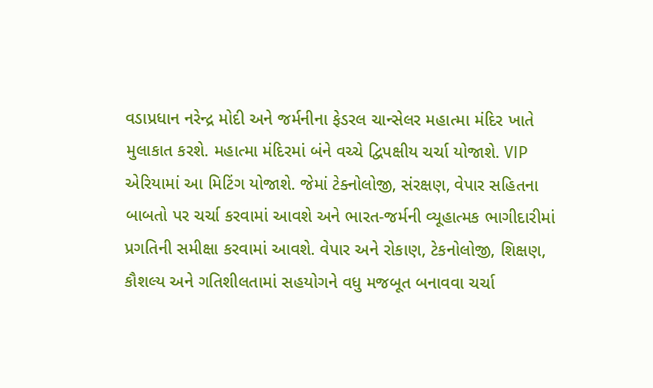વડાપ્રધાન નરેન્દ્ર મોદી અને જર્મનીના ફેડરલ ચાન્સેલર મહાત્મા મંદિર ખાતે મુલાકાત કરશે. મહાત્મા મંદિરમાં બંને વચ્ચે દ્વિપક્ષીય ચર્ચા યોજાશે. VIP એરિયામાં આ મિટિંગ યોજાશે. જેમાં ટેક્નોલોજી, સંરક્ષણ, વેપાર સહિતના બાબતો પર ચર્ચા કરવામાં આવશે અને ભારત-જર્મની વ્યૂહાત્મક ભાગીદારીમાં પ્રગતિની સમીક્ષા કરવામાં આવશે. વેપાર અને રોકાણ, ટેકનોલોજી, શિક્ષણ, કૌશલ્ય અને ગતિશીલતામાં સહયોગને વધુ મજબૂત બનાવવા ચર્ચા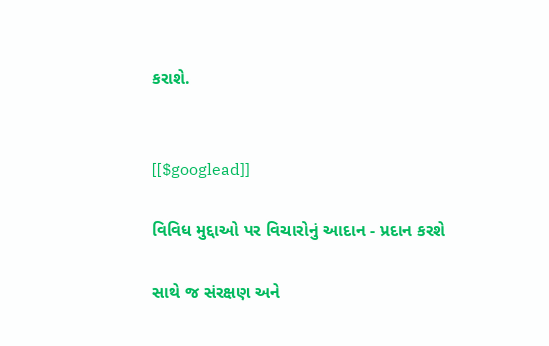કરાશે.


[[$googlead]]

વિવિધ મુદ્દાઓ પર વિચારોનું આદાન - પ્રદાન કરશે

સાથે જ સંરક્ષણ અને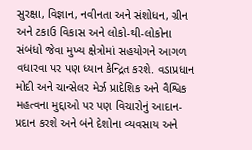સુરક્ષા, વિજ્ઞાન, નવીનતા અને સંશોધન, ગ્રીન અને ટકાઉ વિકાસ અને લોકો-થી-લોકોના સંબંધો જેવા મુખ્ય ક્ષેત્રોમાં સહયોગને આગળ વધારવા પર પણ ધ્યાન કેન્દ્રિત કરશે. વડાપ્રધાન મોદી અને ચાન્સેલર મેર્ઝ પ્રાદેશિક અને વૈશ્વિક મહત્વના મુદ્દાઓ પર પણ વિચારોનું આદાન-પ્રદાન કરશે અને બંને દેશોના વ્યવસાય અને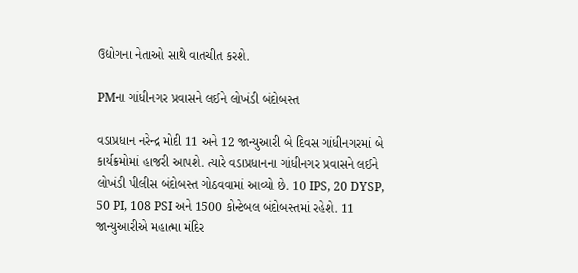ઉદ્યોગના નેતાઓ સાથે વાતચીત કરશે.

PMના ગાંધીનગર પ્રવાસને લઈને લોખંડી બંદોબસ્ત

વડાપ્રધાન નરેન્દ્ર મોદી 11 અને 12 જાન્યુઆરી બે દિવસ ગાંધીનગરમાં બે કાર્યક્રમોમાં હાજરી આપશે. ત્યારે વડાપ્રધાનના ગાંધીનગર પ્રવાસને લઈને લોખંડી પીલીસ બંદોબસ્ત ગોઠવવામાં આવ્યો છે. 10 IPS, 20 DYSP, 50 PI, 108 PSI અને 1500 કોન્ટેબલ બંદોબસ્તમાં રહેશે. 11 જાન્યુઆરીએ મહાત્મા મંદિર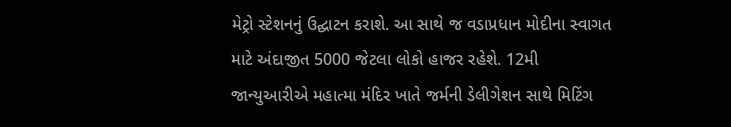મેટ્રો સ્ટેશનનું ઉદ્ઘાટન કરાશે. આ સાથે જ વડાપ્રધાન મોદીના સ્વાગત માટે અંદાજીત 5000 જેટલા લોકો હાજર રહેશે. 12મી જાન્યુઆરીએ મહાત્મા મંદિર ખાતે જર્મની ડેલીગેશન સાથે મિટિંગ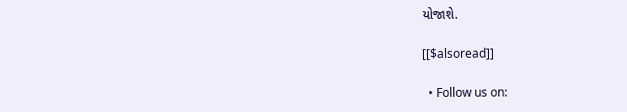યોજાશે.

[[$alsoread]]

  • Follow us on: